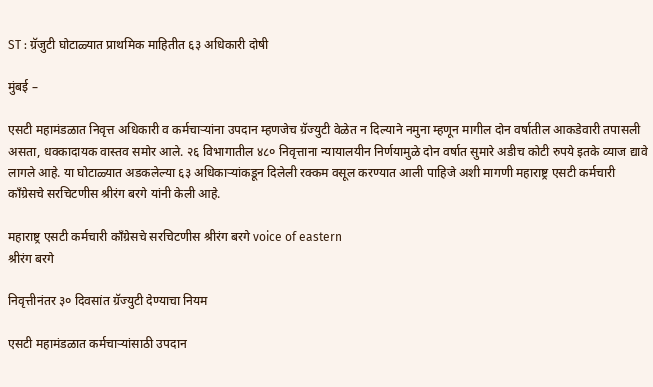ST : ग्रॅजुटी घोटाळ्यात प्राथमिक माहितीत ६३ अधिकारी दोषी

मुंबई –

एसटी महामंडळात निवृत्त अधिकारी व कर्मचाऱ्यांना उपदान म्हणजेच ग्रॅज्युटी वेळेत न दिल्याने नमुना म्हणून मागील दोन वर्षातील आकडेवारी तपासली असता, धक्कादायक वास्तव समोर आले. २६ विभागातील ४८० निवृत्ताना न्यायालयीन निर्णयामुळे दोन वर्षात सुमारे अडीच कोटी रुपये इतके व्याज द्यावे लागले आहे. या घोटाळ्यात अडकलेल्या ६३ अधिकाऱ्यांकडून दिलेली रक्कम वसूल करण्यात आली पाहिजे अशी मागणी महाराष्ट्र एसटी कर्मचारी काँग्रेसचे सरचिटणीस श्रीरंग बरगे यांनी केली आहे.

महाराष्ट्र एसटी कर्मचारी काँग्रेसचे सरचिटणीस श्रीरंग बरगे voice of eastern
श्रीरंग बरगे

निवृत्तीनंतर ३० दिवसांत ग्रॅज्युटी देण्याचा नियम

एसटी महामंडळात कर्मचाऱ्यांसाठी उपदान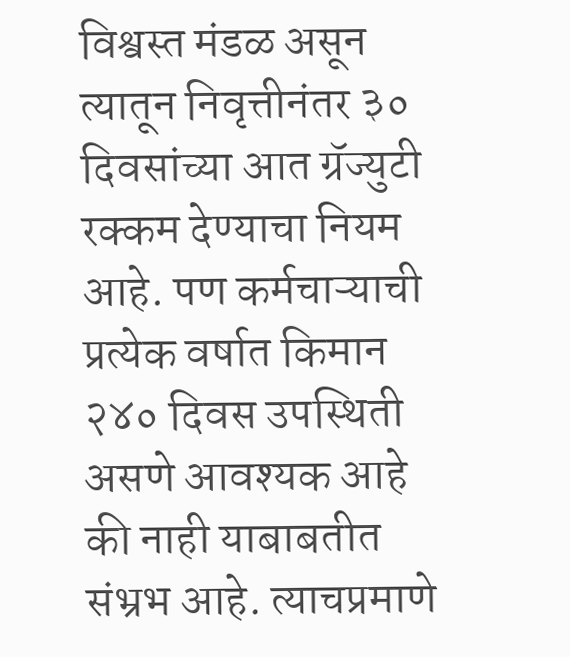विश्वस्त मंडळ असून त्यातून निवृत्तीनंतर ३० दिवसांच्या आत ग्रॅज्युटी रक्कम देण्याचा नियम आहे. पण कर्मचाऱ्याची प्रत्येक वर्षात किमान २४० दिवस उपस्थिती असणे आवश्यक आहे की नाही याबाबतीत संभ्रभ आहे. त्याचप्रमाणे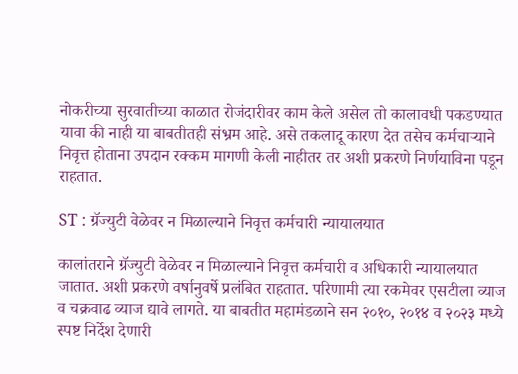नोकरीच्या सुरवातीच्या काळात रोजंदारीवर काम केले असेल तो कालावधी पकडण्यात यावा की नाही या बाबतीतही संभ्रम आहे. असे तकलादू कारण देत तसेच कर्मचाऱ्याने निवृत्त होताना उपदान रक्कम मागणी केली नाहीतर तर अशी प्रकरणे निर्णयाविना पडून राहतात.

ST : ग्रॅज्युटी वेळेवर न मिळाल्याने निवृत्त कर्मचारी न्यायालयात

कालांतराने ग्रॅज्युटी वेळेवर न मिळाल्याने निवृत्त कर्मचारी व अधिकारी न्यायालयात जातात. अशी प्रकरणे वर्षानुवर्षे प्रलंबित राहतात. परिणामी त्या रकमेवर एसटीला व्याज व चक्रवाढ व्याज द्यावे लागते. या बाबतीत महामंडळाने सन २०१०, २०१४ व २०२३ मध्ये स्पष्ट निर्देश देणारी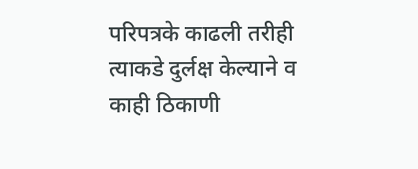परिपत्रके काढली तरीही त्याकडे दुर्लक्ष केल्याने व काही ठिकाणी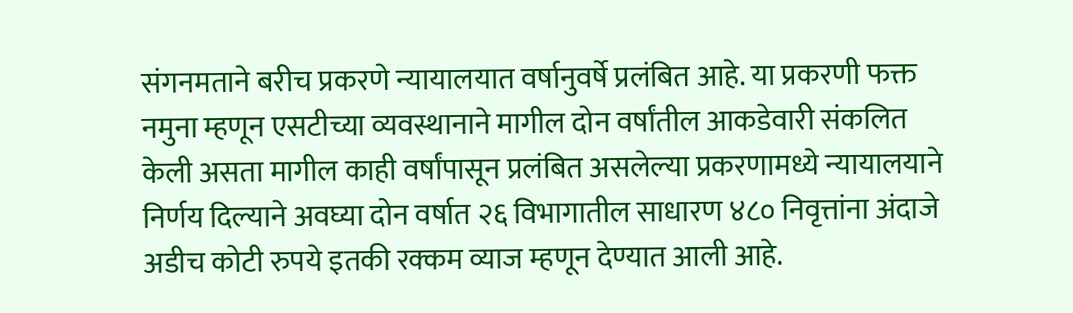संगनमताने बरीच प्रकरणे न्यायालयात वर्षानुवर्षे प्रलंबित आहे. या प्रकरणी फक्त नमुना म्हणून एसटीच्या व्यवस्थानाने मागील दोन वर्षांतील आकडेवारी संकलित केली असता मागील काही वर्षांपासून प्रलंबित असलेल्या प्रकरणामध्ये न्यायालयाने निर्णय दिल्याने अवघ्या दोन वर्षात २६ विभागातील साधारण ४८० निवृत्तांना अंदाजे अडीच कोटी रुपये इतकी रक्कम व्याज म्हणून देण्यात आली आहे.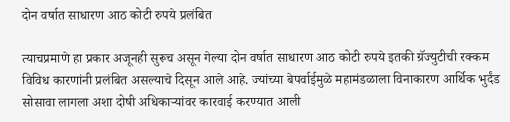दोन वर्षात साधारण आठ कोटी रुपये प्रलंबित

त्याचप्रमाणे हा प्रकार अजूनही सुरूच असून गेल्या दोन वर्षात साधारण आठ कोटी रुपये इतकी ग्रॅज्युटीची रक्कम विविध कारणांनी प्रलंबित असल्याचे दिसून आले आहे. ज्यांच्या बेपर्वाईमुळे महामंडळाला विनाकारण आर्थिक भुर्दंड सोसावा लागला अशा दोषी अधिकाऱ्यांवर कारवाई करण्यात आली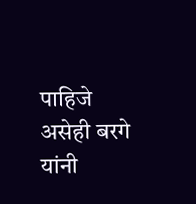पाहिजे असेही बरगे यांनी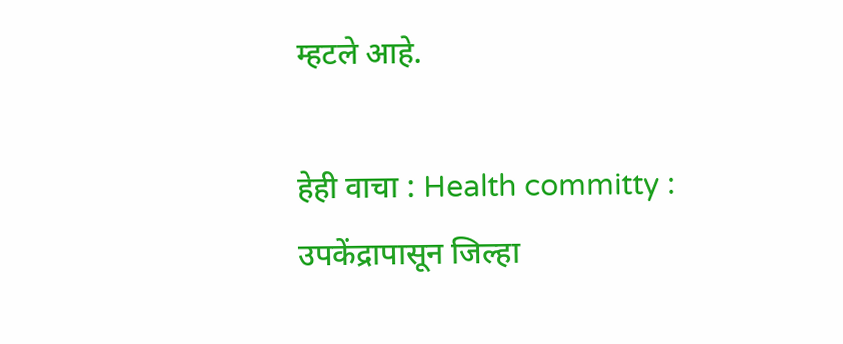म्हटले आहे.

हेही वाचा : Health committy : उपकेंद्रापासून जिल्हा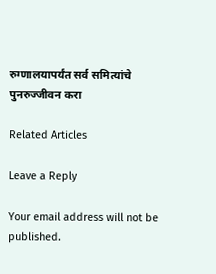रुग्णालयापर्यंत सर्व समित्यांचे पुनरुज्जीवन करा

Related Articles

Leave a Reply

Your email address will not be published.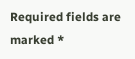Required fields are marked *